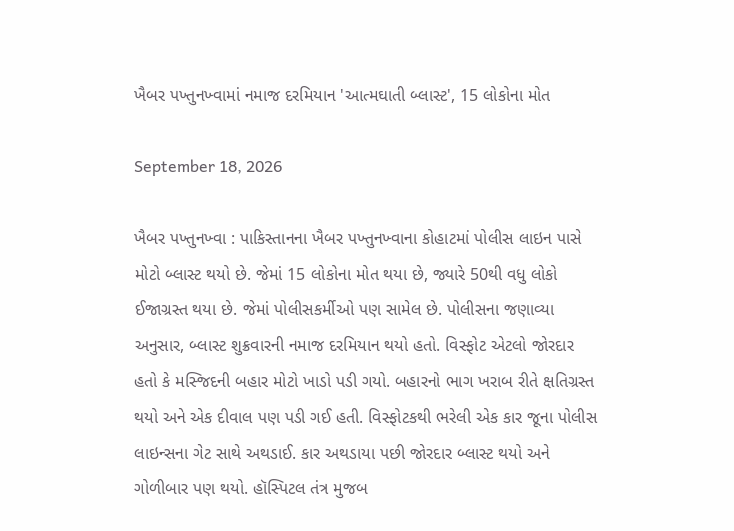ખૈબર પખ્તુનખ્વામાં નમાજ દરમિયાન 'આત્મઘાતી બ્લાસ્ટ', 15 લોકોના મોત

September 18, 2026

ખૈબર પખ્તુનખ્વા : પાકિસ્તાનના ખૈબર પખ્તુનખ્વાના કોહાટમાં પોલીસ લાઇન પાસે મોટો બ્લાસ્ટ થયો છે. જેમાં 15 લોકોના મોત થયા છે, જ્યારે 50થી વધુ લોકો ઈજાગ્રસ્ત થયા છે. જેમાં પોલીસકર્મીઓ પણ સામેલ છે. પોલીસના જણાવ્યા અનુસાર, બ્લાસ્ટ શુક્રવારની નમાજ દરમિયાન થયો હતો. વિસ્ફોટ એટલો જોરદાર હતો કે મસ્જિદની બહાર મોટો ખાડો પડી ગયો. બહારનો ભાગ ખરાબ રીતે ક્ષતિગ્રસ્ત થયો અને એક દીવાલ પણ પડી ગઈ હતી. વિસ્ફોટકથી ભરેલી એક કાર જૂના પોલીસ લાઇન્સના ગેટ સાથે અથડાઈ. કાર અથડાયા પછી જોરદાર બ્લાસ્ટ થયો અને ગોળીબાર પણ થયો. હૉસ્પિટલ તંત્ર મુજબ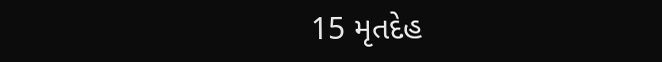15 મૃતદેહ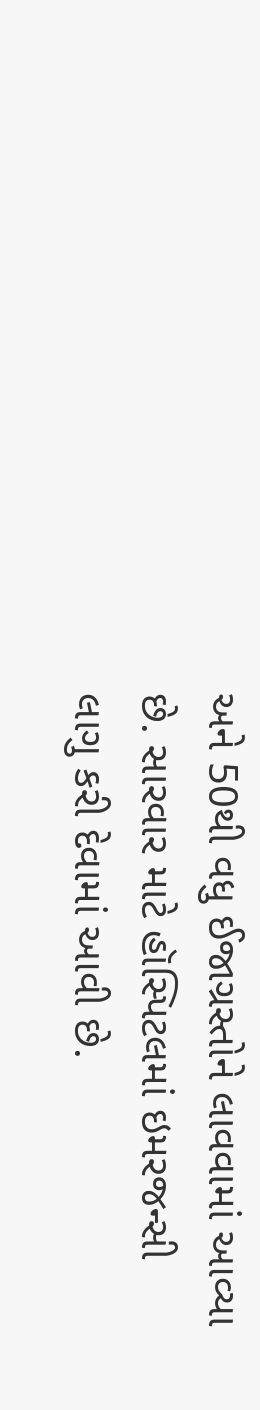અને 50થી વધુ ઈજાગ્રસ્તોને લાવવામાં આવ્યા છે. સારવાર માટે હૉસ્પિટલમાં ઇમરજન્સી લાગુ કરી દેવામાં આવી છે.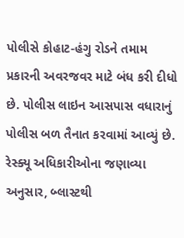પોલીસે કોહાટ-હંગુ રોડને તમામ પ્રકારની અવરજવર માટે બંધ કરી દીધો છે. પોલીસ લાઇન આસપાસ વધારાનું પોલીસ બળ તૈનાત કરવામાં આવ્યું છે. રેસ્ક્યૂ અધિકારીઓના જણાવ્યા અનુસાર, બ્લાસ્ટથી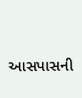આસપાસની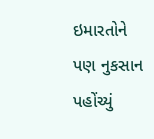ઇમારતોને પણ નુકસાન પહોંચ્યું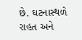છે. ઘટનાસ્થળે રાહત અને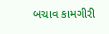બચાવ કામગીરી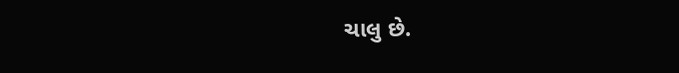ચાલુ છે.